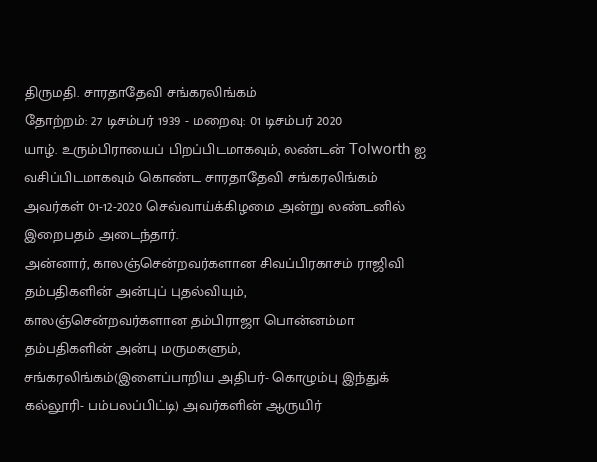திருமதி. சாரதாதேவி சங்கரலிங்கம்
தோற்றம்: 27 டிசம்பர் 1939 - மறைவு: 01 டிசம்பர் 2020
யாழ். உரும்பிராயைப் பிறப்பிடமாகவும், லண்டன் Tolworth ஐ வசிப்பிடமாகவும் கொண்ட சாரதாதேவி சங்கரலிங்கம் அவர்கள் 01-12-2020 செவ்வாய்க்கிழமை அன்று லண்டனில் இறைபதம் அடைந்தார்.
அன்னார், காலஞ்சென்றவர்களான சிவப்பிரகாசம் ராஜிவி தம்பதிகளின் அன்புப் புதல்வியும்,
காலஞ்சென்றவர்களான தம்பிராஜா பொன்னம்மா தம்பதிகளின் அன்பு மருமகளும்,
சங்கரலிங்கம்(இளைப்பாறிய அதிபர்- கொழும்பு இந்துக் கல்லூரி- பம்பலப்பிட்டி) அவர்களின் ஆருயிர்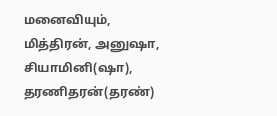மனைவியும்,
மித்திரன், அனுஷா, சியாமினி(ஷா), தரணிதரன்(தரண்)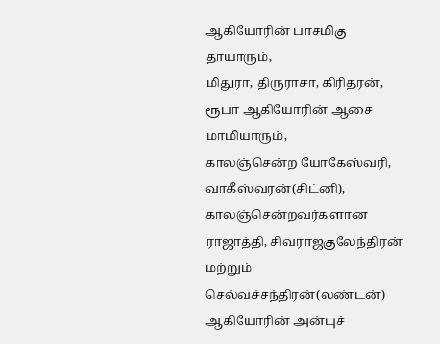ஆகியோரின் பாசமிகு தாயாரும்,
மிதுரா, திருராசா, கிரிதரன், ரூபா ஆகியோரின் ஆசை மாமியாரும்,
காலஞ்சென்ற யோகேஸ்வரி, வாகீஸ்வரன்(சிட்னி), காலஞ்சென்றவர்களான ராஜாத்தி, சிவராஜகுலேந்திரன் மற்றும் செல்வச்சந்திரன்(லண்டன்) ஆகியோரின் அன்புச்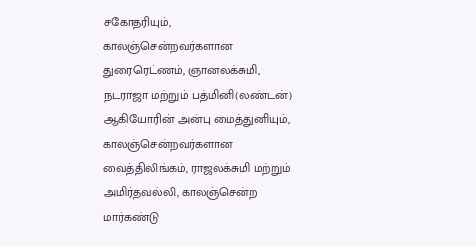சகோதரியும்,
காலஞ்சென்றவர்களான துரைரெட்ணம், ஞானலக்சுமி, நடராஜா மற்றும் பத்மினி(லண்டன்) ஆகியோரின் அன்பு மைத்துனியும்,
காலஞ்சென்றவர்களான வைத்திலிங்கம், ராஜலக்சுமி மற்றும் அமிர்தவல்லி, காலஞ்சென்ற மார்கண்டு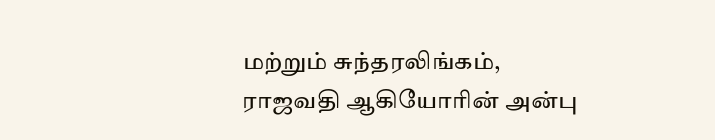மற்றும் சுந்தரலிங்கம், ராஜவதி ஆகியோரின் அன்பு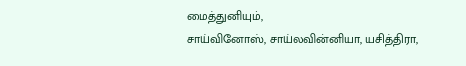மைத்துனியும்,
சாய்வினோஸ், சாய்லவின்னியா, யசித்திரா,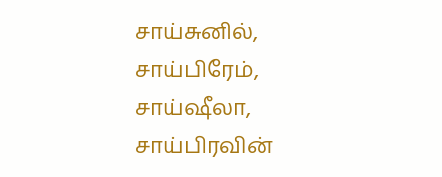சாய்சுனில், சாய்பிரேம், சாய்ஷீலா, சாய்பிரவின்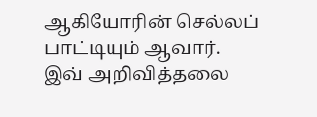ஆகியோரின் செல்லப் பாட்டியும் ஆவார்.
இவ் அறிவித்தலை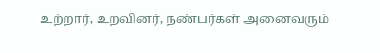உற்றார், உறவினர், நண்பர்கள் அனைவரும்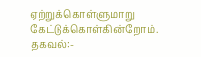ஏற்றுக்கொள்ளுமாறு கேட்டுக்கொள்கின்றோம்.
தகவல்:-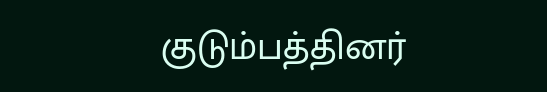குடும்பத்தினர்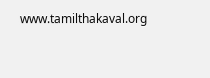www.tamilthakaval.org